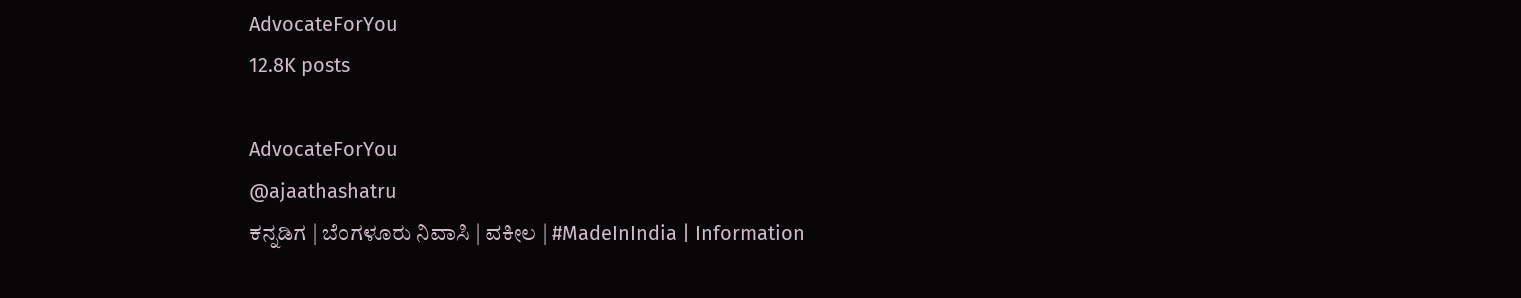AdvocateForYou
12.8K posts

AdvocateForYou
@ajaathashatru
ಕನ್ನಡಿಗ | ಬೆಂಗಳೂರು ನಿವಾಸಿ | ವಕೀಲ | #MadeInIndia | Information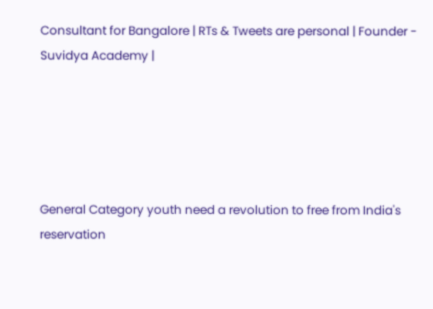Consultant for Bangalore | RTs & Tweets are personal | Founder - Suvidya Academy |





General Category youth need a revolution to free from India's reservation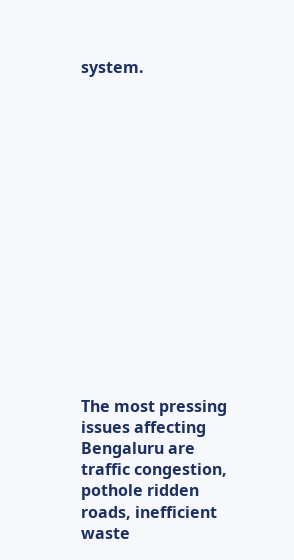system.















The most pressing issues affecting Bengaluru are traffic congestion, pothole ridden roads, inefficient waste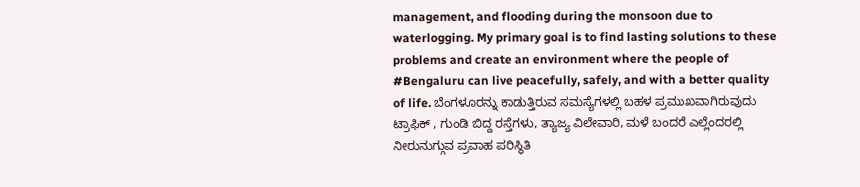management, and flooding during the monsoon due to waterlogging. My primary goal is to find lasting solutions to these problems and create an environment where the people of #Bengaluru can live peacefully, safely, and with a better quality of life. ಬೆಂಗಳೂರನ್ನು ಕಾಡುತ್ತಿರುವ ಸಮಸ್ಯೆಗಳಲ್ಲಿ ಬಹಳ ಪ್ರಮುಖವಾಗಿರುವುದು ಟ್ರಾಫಿಕ್ , ಗುಂಡಿ ಬಿದ್ದ ರಸ್ತೆಗಳು, ತ್ಯಾಜ್ಯ ವಿಲೇವಾರಿ, ಮಳೆ ಬಂದರೆ ಎಲ್ಲೆಂದರಲ್ಲಿ ನೀರುನುಗ್ಗುವ ಪ್ರವಾಹ ಪರಿಸ್ಥಿತಿ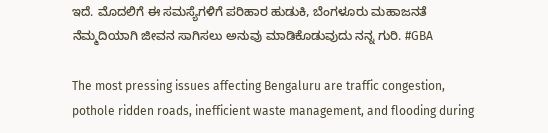ಇದೆ. ಮೊದಲಿಗೆ ಈ ಸಮಸ್ಯೆಗಳಿಗೆ ಪರಿಹಾರ ಹುಡುಕಿ, ಬೆಂಗಳೂರು ಮಹಾಜನತೆ ನೆಮ್ಮದಿಯಾಗಿ ಜೀವನ ಸಾಗಿಸಲು ಅನುವು ಮಾಡಿಕೊಡುವುದು ನನ್ನ ಗುರಿ. #GBA

The most pressing issues affecting Bengaluru are traffic congestion, pothole ridden roads, inefficient waste management, and flooding during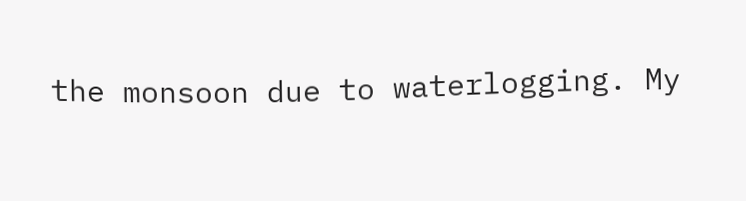the monsoon due to waterlogging. My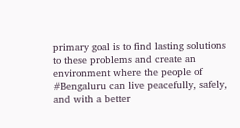primary goal is to find lasting solutions to these problems and create an environment where the people of #Bengaluru can live peacefully, safely, and with a better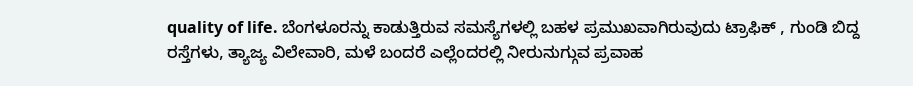quality of life. ಬೆಂಗಳೂರನ್ನು ಕಾಡುತ್ತಿರುವ ಸಮಸ್ಯೆಗಳಲ್ಲಿ ಬಹಳ ಪ್ರಮುಖವಾಗಿರುವುದು ಟ್ರಾಫಿಕ್ , ಗುಂಡಿ ಬಿದ್ದ ರಸ್ತೆಗಳು, ತ್ಯಾಜ್ಯ ವಿಲೇವಾರಿ, ಮಳೆ ಬಂದರೆ ಎಲ್ಲೆಂದರಲ್ಲಿ ನೀರುನುಗ್ಗುವ ಪ್ರವಾಹ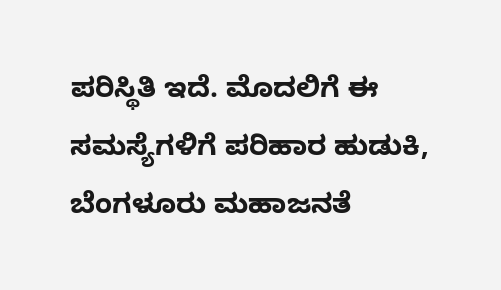ಪರಿಸ್ಥಿತಿ ಇದೆ. ಮೊದಲಿಗೆ ಈ ಸಮಸ್ಯೆಗಳಿಗೆ ಪರಿಹಾರ ಹುಡುಕಿ, ಬೆಂಗಳೂರು ಮಹಾಜನತೆ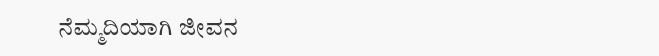ನೆಮ್ಮದಿಯಾಗಿ ಜೀವನ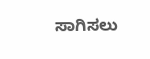ಸಾಗಿಸಲು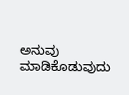ಅನುವು ಮಾಡಿಕೊಡುವುದು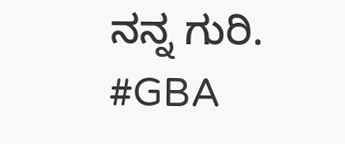ನನ್ನ ಗುರಿ. #GBA